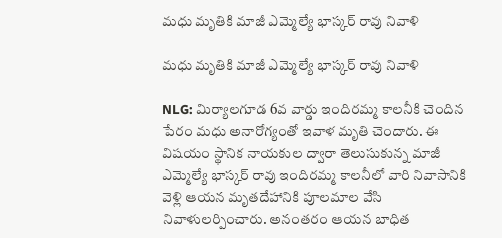మధు మృతికి మాజీ ఎమ్మెల్యే భాస్కర్ రావు నివాళి

మధు మృతికి మాజీ ఎమ్మెల్యే భాస్కర్ రావు నివాళి

NLG: మిర్యాలగూడ 6వ వార్డు ఇందిరమ్మ కాలనీకి చెందిన పేరం మధు అనారోగ్యంతో ఇవాళ మృతి చెందారు. ఈ విషయం స్థానిక నాయకుల ద్వారా తెలుసుకున్న మాజీ ఎమ్మెల్యే భాస్కర్ రావు ఇందిరమ్మ కాలనీలో వారి నివాసానికి వెళ్లి ఆయన మృతదేహానికి పూలమాల వేసి నివాళులర్పించారు. అనంతరం ఆయన బాధిత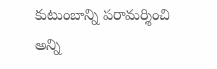కుటుంబాన్ని పరామర్శించి అన్ని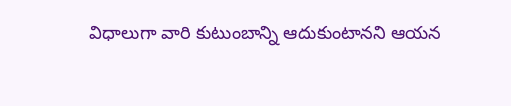విధాలుగా వారి కుటుంబాన్ని ఆదుకుంటానని ఆయన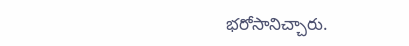భరోసానిచ్చారు.